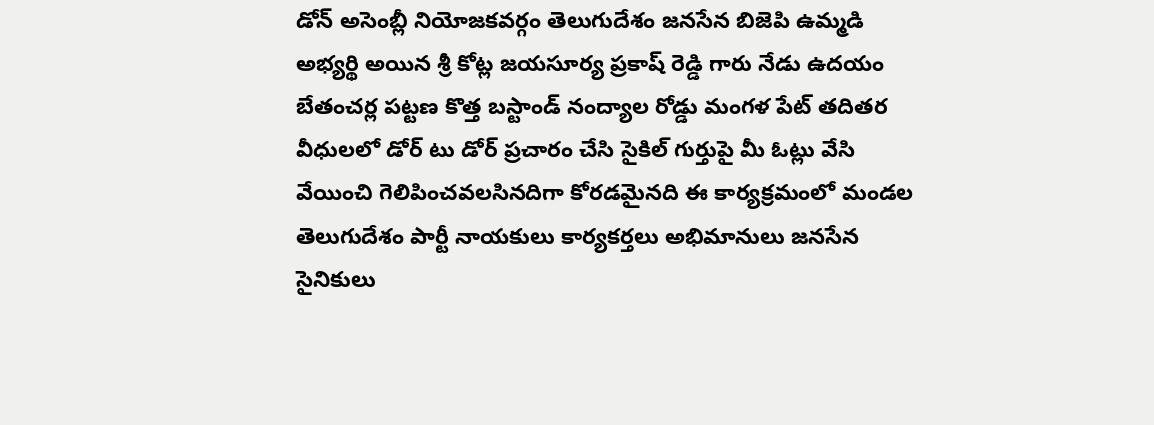డోన్ అసెంబ్లీ నియోజకవర్గం తెలుగుదేశం జనసేన బిజెపి ఉమ్మడి అభ్యర్థి అయిన శ్రీ కోట్ల జయసూర్య ప్రకాష్ రెడ్డి గారు నేడు ఉదయం బేతంచర్ల పట్టణ కొత్త బస్టాండ్ నంద్యాల రోడ్డు మంగళ పేట్ తదితర వీధులలో డోర్ టు డోర్ ప్రచారం చేసి సైకిల్ గుర్తుపై మీ ఓట్లు వేసి వేయించి గెలిపించవలసినదిగా కోరడమైనది ఈ కార్యక్రమంలో మండల తెలుగుదేశం పార్టీ నాయకులు కార్యకర్తలు అభిమానులు జనసేన సైనికులు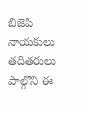బిజెపి నాయకులు తదితరులు పాల్గొని ఈ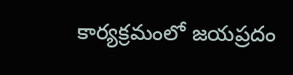కార్యక్రమంలో జయప్రదం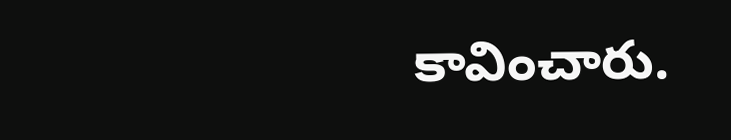కావించారు.